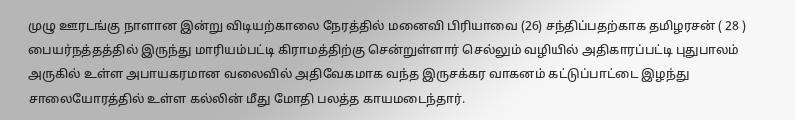முழு ஊரடங்கு நாளான இன்று விடியற்காலை நேரத்தில் மனைவி பிரியாவை (26) சந்திப்பதற்காக தமிழரசன் ( 28 ) பையர்நத்தத்தில் இருந்து மாரியம்பட்டி கிராமத்திற்கு சென்றுள்ளார் செல்லும் வழியில் அதிகாரப்பட்டி புதுபாலம் அருகில் உள்ள அபாயகரமான வலைவில் அதிவேகமாக வந்த இருசக்கர வாகனம் கட்டுப்பாட்டை இழந்து சாலையோரத்தில் உள்ள கல்லின் மீது மோதி பலத்த காயமடைந்தார்.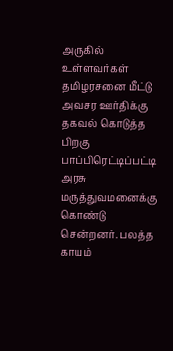அருகில் உள்ளவர்கள் தமிழரசனை மீட்டு அவசர ஊர்திக்கு தகவல் கொடுத்த பிறகு பாப்பிரெட்டிப்பட்டி அரசு மருத்துவமனைக்கு கொண்டு சென்றனர். பலத்த காயம்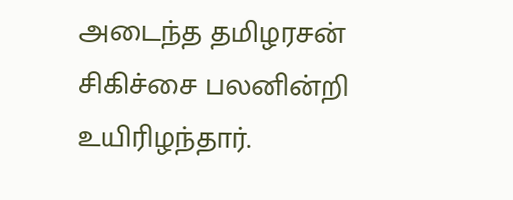அடைந்த தமிழரசன் சிகிச்சை பலனின்றி உயிரிழந்தார்.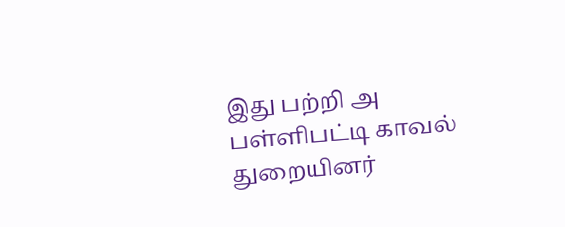இது பற்றி அ பள்ளிபட்டி காவல் துறையினர்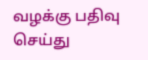வழக்கு பதிவு செய்து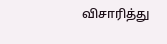விசாரித்து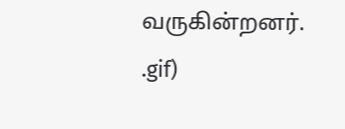வருகின்றனர்.
.gif)